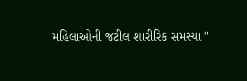મહિલાઓની જટીલ શારીરિક સમસ્યા "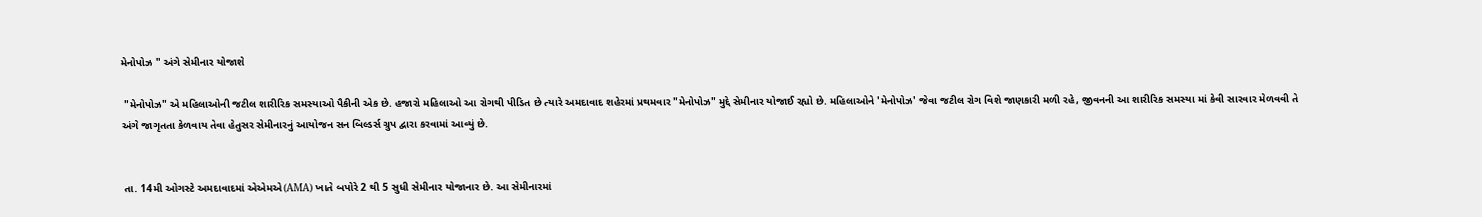મેનોપોઝ " અંગે સેમીનાર યોજાશે

 "મેનોપોઝ" એ મહિલાઓની જટીલ શારીરિક સમસ્યાઓ પૈકીની એક છે. હજારો મહિલાઓ આ રોગથી પીડિત છે ત્યારે અમદાવાદ શહેરમાં પ્રથમવાર "મેનોપોઝ" મુદ્દે સેમીનાર યોજાઈ રહ્યો છે. મહિલાઓને 'મેનોપોઝ' જેવા જટીલ રોગ વિશે જાણકારી મળી રહે, જીવનની આ શારીરિક સમસ્યા માં કેવી સારવાર મેળવવી તે અંગે જાગૃતતા કેળવાય તેવા હેતુસર સેમીનારનું આયોજન સન બિલ્ડર્સ ગ્રુપ દ્વારા કરવામાં આવ્યું છે.


 તા. 14મી ઓગસ્ટે અમદાવાદમાં એએમએ(AMA) ખાતે બપોરે 2 થી 5 સુધી સેમીનાર યોજાનાર છે. આ સેમીનારમાં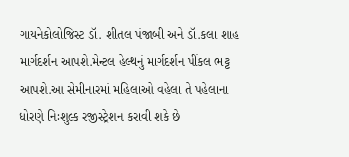ગાયનેકોલોજિસ્ટ ડૉ. શીતલ પંજાબી અને ડૉ.કલા શાહ માર્ગદર્શન આપશે.મેન્ટલ હેલ્થનું માર્ગદર્શન પીંકલ ભટ્ટ આપશે.આ સેમીનારમાં મહિલાઓ વહેલા તે પહેલાના ધોરણે નિઃશુલ્ક રજીસ્ટ્રેશન કરાવી શકે છે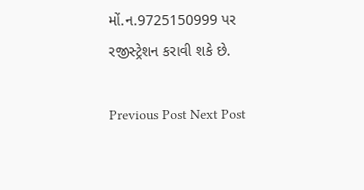મોં.ન.9725150999 પર રજીસ્ટ્રેશન કરાવી શકે છે.

Previous Post Next Post